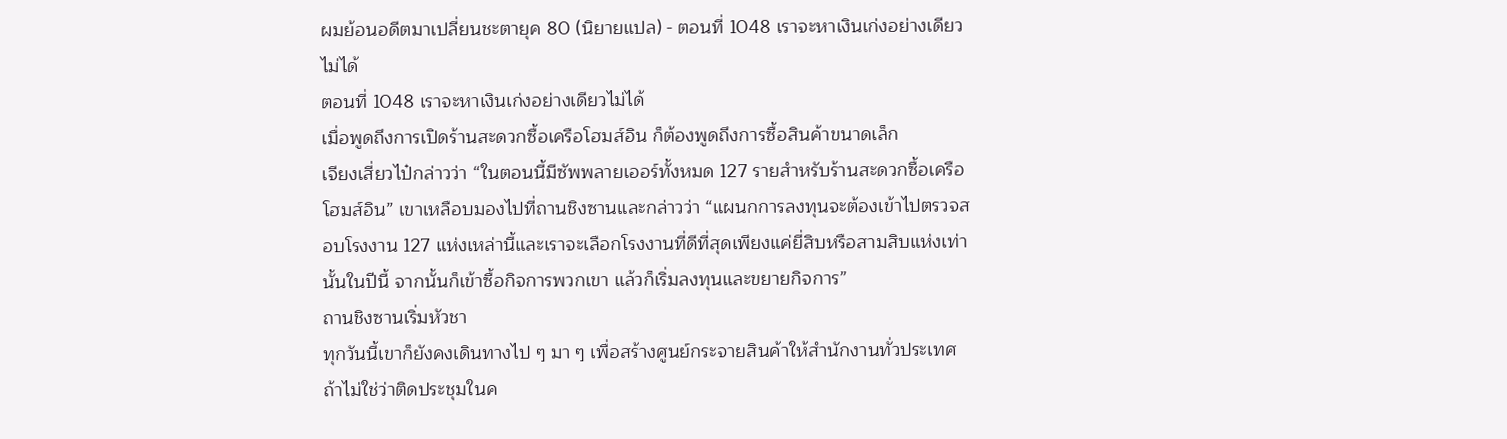ผมย้อนอดีตมาเปลี่ยนชะตายุค 80 (นิยายแปล) - ตอนที่ 1048 เราจะหาเงินเก่งอย่างเดียวไม่ได้
ตอนที่ 1048 เราจะหาเงินเก่งอย่างเดียวไม่ได้
เมื่อพูดถึงการเปิดร้านสะดวกซื้อเครือโฮมส์อิน ก็ต้องพูดถึงการซื้อสินค้าขนาดเล็ก
เจียงเสี่ยวไป๋กล่าวว่า “ในตอนนี้มีซัพพลายเออร์ทั้งหมด 127 รายสำหรับร้านสะดวกซื้อเครือโฮมส์อิน” เขาเหลือบมองไปที่ถานชิงซานและกล่าวว่า “แผนกการลงทุนจะต้องเข้าไปตรวจสอบโรงงาน 127 แห่งเหล่านี้และเราจะเลือกโรงงานที่ดีที่สุดเพียงแค่ยี่สิบหรือสามสิบแห่งเท่านั้นในปีนี้ จากนั้นก็เข้าซื้อกิจการพวกเขา แล้วก็เริ่มลงทุนและขยายกิจการ”
ถานชิงซานเริ่มหัวชา
ทุกวันนี้เขาก็ยังคงเดินทางไป ๆ มา ๆ เพื่อสร้างศูนย์กระจายสินค้าให้สำนักงานทั่วประเทศ ถ้าไม่ใช่ว่าติดประชุมในค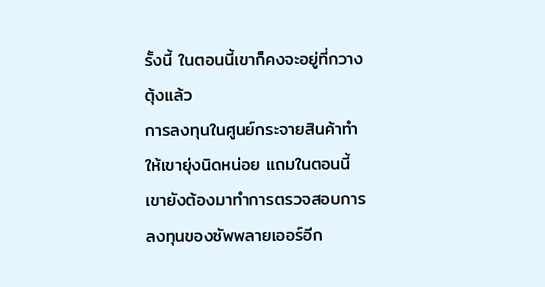รั้งนี้ ในตอนนี้เขาก็คงจะอยู่ที่กวางตุ้งแล้ว
การลงทุนในศูนย์กระจายสินค้าทำให้เขายุ่งนิดหน่อย แถมในตอนนี้เขายังต้องมาทำการตรวจสอบการลงทุนของซัพพลายเออร์อีก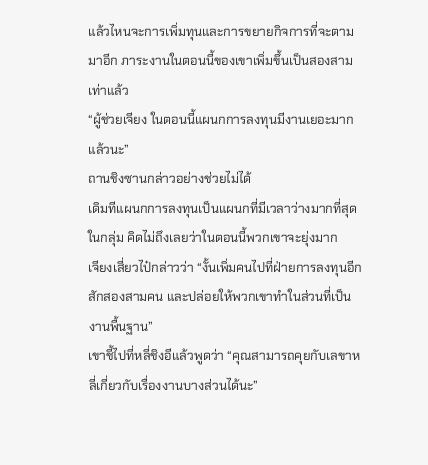แล้วไหนจะการเพิ่มทุนและการขยายกิจการที่จะตามมาอีก ภาระงานในตอนนี้ของเขาเพิ่มขึ้นเป็นสองสามเท่าแล้ว
“ผู้ช่วยเจียง ในตอนนี้แผนกการลงทุนมีงานเยอะมากแล้วนะ”
ถานชิงซานกล่าวอย่างช่วยไม่ได้
เดิมทีแผนกการลงทุนเป็นแผนกที่มีเวลาว่างมากที่สุดในกลุ่ม คิดไม่ถึงเลยว่าในตอนนี้พวกเขาจะยุ่งมาก
เจียงเสี่ยวไป๋กล่าวว่า “งั้นเพิ่มคนไปที่ฝ่ายการลงทุนอีกสักสองสามคน และปล่อยให้พวกเขาทำในส่วนที่เป็นงานพื้นฐาน”
เขาชี้ไปที่หลี่ชิงอีแล้วพูดว่า “คุณสามารถคุยกับเลขาหลี่เกี่ยวกับเรื่องงานบางส่วนได้นะ”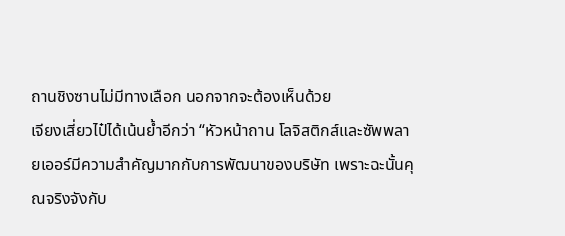ถานชิงซานไม่มีทางเลือก นอกจากจะต้องเห็นด้วย
เจียงเสี่ยวไป๋ได้เน้นย้ำอีกว่า “หัวหน้าถาน โลจิสติกส์และซัพพลายเออร์มีความสำคัญมากกับการพัฒนาของบริษัท เพราะฉะนั้นคุณจริงจังกับ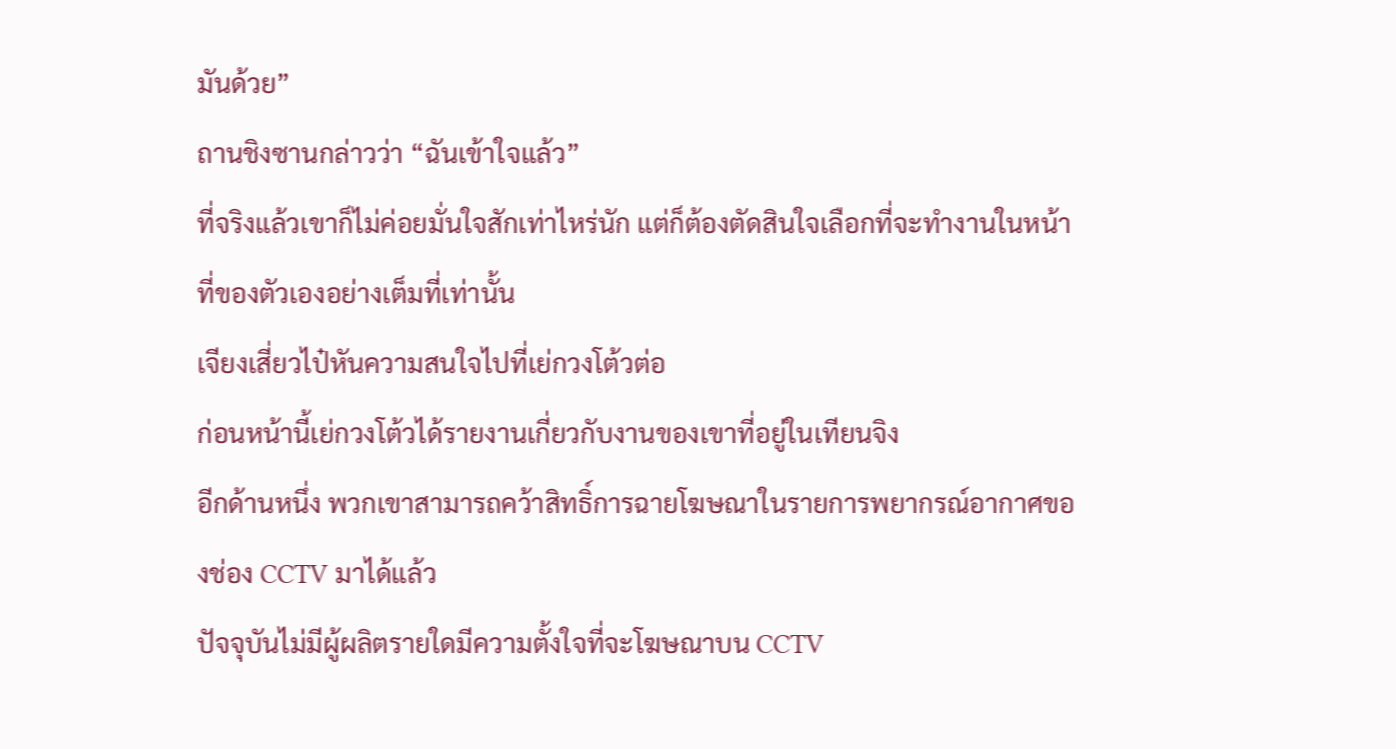มันด้วย”
ถานชิงซานกล่าวว่า “ฉันเข้าใจแล้ว”
ที่จริงแล้วเขาก็ไม่ค่อยมั่นใจสักเท่าไหร่นัก แต่ก็ต้องตัดสินใจเลือกที่จะทำงานในหน้าที่ของตัวเองอย่างเต็มที่เท่านั้น
เจียงเสี่ยวไป๋หันความสนใจไปที่เย่กวงโต้วต่อ
ก่อนหน้านี้เย่กวงโต้วได้รายงานเกี่ยวกับงานของเขาที่อยู่ในเทียนจิง
อีกด้านหนึ่ง พวกเขาสามารถคว้าสิทธิ์การฉายโฆษณาในรายการพยากรณ์อากาศของช่อง CCTV มาได้แล้ว
ปัจจุบันไม่มีผู้ผลิตรายใดมีความตั้งใจที่จะโฆษณาบน CCTV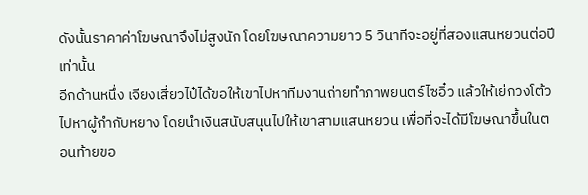ดังนั้นราคาค่าโฆษณาจึงไม่สูงนัก โดยโฆษณาความยาว 5 วินาทีจะอยู่ที่สองแสนหยวนต่อปีเท่านั้น
อีกด้านหนึ่ง เจียงเสี่ยวไป๋ได้ขอให้เขาไปหาทีมงานถ่ายทำภาพยนตร์ไซอิ๋ว แล้วให้เย่กวงโต้วไปหาผู้กำกับหยาง โดยนำเงินสนับสนุนไปให้เขาสามแสนหยวน เพื่อที่จะได้มีโฆษณาขึ้นในตอนท้ายขอ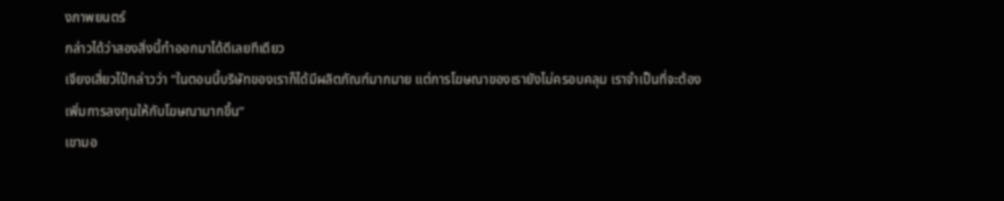งภาพยนตร์
กล่าวได้ว่าสองสิ่งนี้ทำออกมาได้ดีเลยทีเดียว
เจียงเสี่ยวไป๋กล่าวว่า “ในตอนนี้บริษัทของเราก็ได้มีผลิตภัณฑ์มากมาย แต่การโฆษณาของเรายังไม่ครอบคลุม เราจำเป็นที่จะต้องเพิ่มการลงทุนให้กับโฆษณามากขึ้น”
เขามอ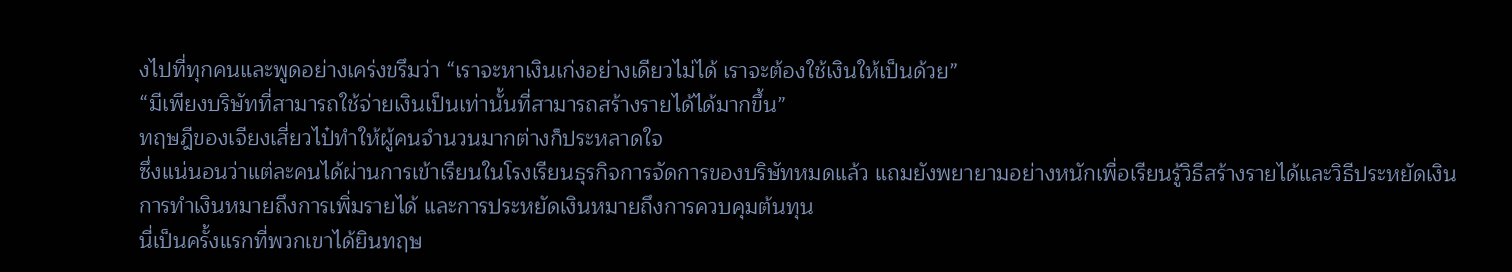งไปที่ทุกคนและพูดอย่างเคร่งขรึมว่า “เราจะหาเงินเก่งอย่างเดียวไม่ได้ เราจะต้องใช้เงินให้เป็นด้วย”
“มีเพียงบริษัทที่สามารถใช้จ่ายเงินเป็นเท่านั้นที่สามารถสร้างรายได้ได้มากขึ้น”
ทฤษฎีของเจียงเสี่ยวไป๋ทำให้ผู้คนจำนวนมากต่างก็ประหลาดใจ
ซึ่งแน่นอนว่าแต่ละคนได้ผ่านการเข้าเรียนในโรงเรียนธุรกิจการจัดการของบริษัทหมดแล้ว แถมยังพยายามอย่างหนักเพื่อเรียนรู้วิธีสร้างรายได้และวิธีประหยัดเงิน
การทำเงินหมายถึงการเพิ่มรายได้ และการประหยัดเงินหมายถึงการควบคุมต้นทุน
นี่เป็นครั้งแรกที่พวกเขาได้ยินทฤษ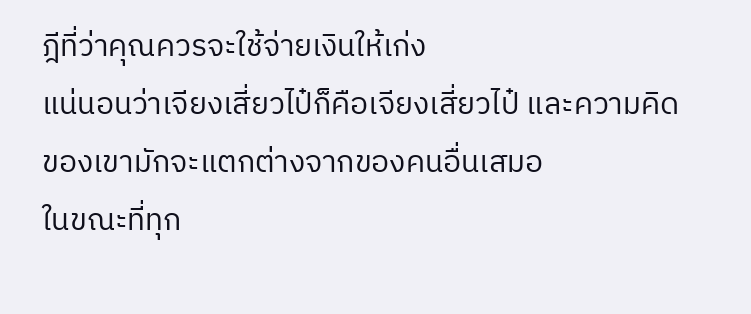ฎีที่ว่าคุณควรจะใช้จ่ายเงินให้เก่ง
แน่นอนว่าเจียงเสี่ยวไป๋ก็คือเจียงเสี่ยวไป๋ และความคิดของเขามักจะแตกต่างจากของคนอื่นเสมอ
ในขณะที่ทุก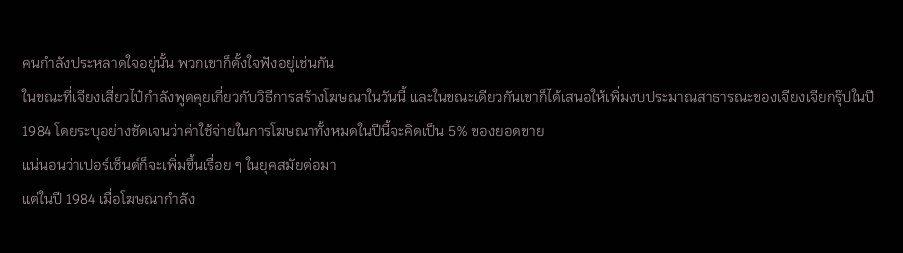คนกำลังประหลาดใจอยู่นั้น พวกเขาก็ตั้งใจฟังอยู่เช่นกัน
ในขณะที่เจียงเสี่ยวไป๋กำลังพูดคุยเกี่ยวกับวิธีการสร้างโฆษณาในวันนี้ และในขณะเดียวกันเขาก็ได้เสนอให้เพิ่มงบประมาณสาธารณะของเจียงเจียกรุ๊ปในปี 1984 โดยระบุอย่างชัดเจนว่าค่าใช้จ่ายในการโฆษณาทั้งหมดในปีนี้จะคิดเป็น 5% ของยอดขาย
แน่นอนว่าเปอร์เซ็นต์ก็จะเพิ่มขึ้นเรื่อย ๆ ในยุคสมัยต่อมา
แต่ในปี 1984 เมื่อโฆษณากำลัง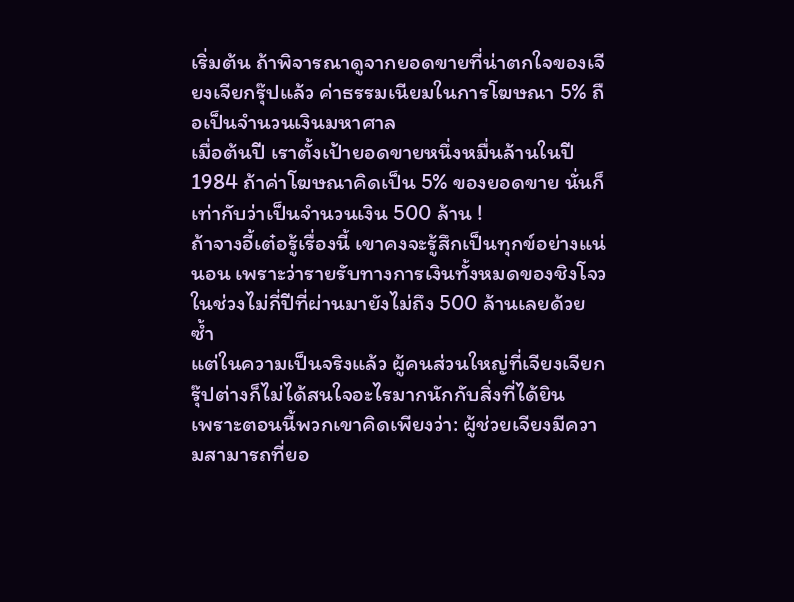เริ่มต้น ถ้าพิจารณาดูจากยอดขายที่น่าตกใจของเจียงเจียกรุ๊ปแล้ว ค่าธรรมเนียมในการโฆษณา 5% ถือเป็นจำนวนเงินมหาศาล
เมื่อต้นปี เราตั้งเป้ายอดขายหนึ่งหมื่นล้านในปี 1984 ถ้าค่าโฆษณาคิดเป็น 5% ของยอดขาย นั่นก็เท่ากับว่าเป็นจำนวนเงิน 500 ล้าน !
ถ้าจางอี้เต๋อรู้เรื่องนี้ เขาคงจะรู้สึกเป็นทุกข์อย่างแน่นอน เพราะว่ารายรับทางการเงินทั้งหมดของชิงโจวในช่วงไม่กี่ปีที่ผ่านมายังไม่ถึง 500 ล้านเลยด้วยซ้ำ
แต่ในความเป็นจริงแล้ว ผู้คนส่วนใหญ่ที่เจียงเจียกรุ๊ปต่างก็ไม่ได้สนใจอะไรมากนักกับสิ่งที่ได้ยิน
เพราะตอนนี้พวกเขาคิดเพียงว่า: ผู้ช่วยเจียงมีความสามารถที่ยอ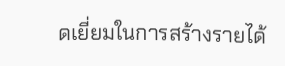ดเยี่ยมในการสร้างรายได้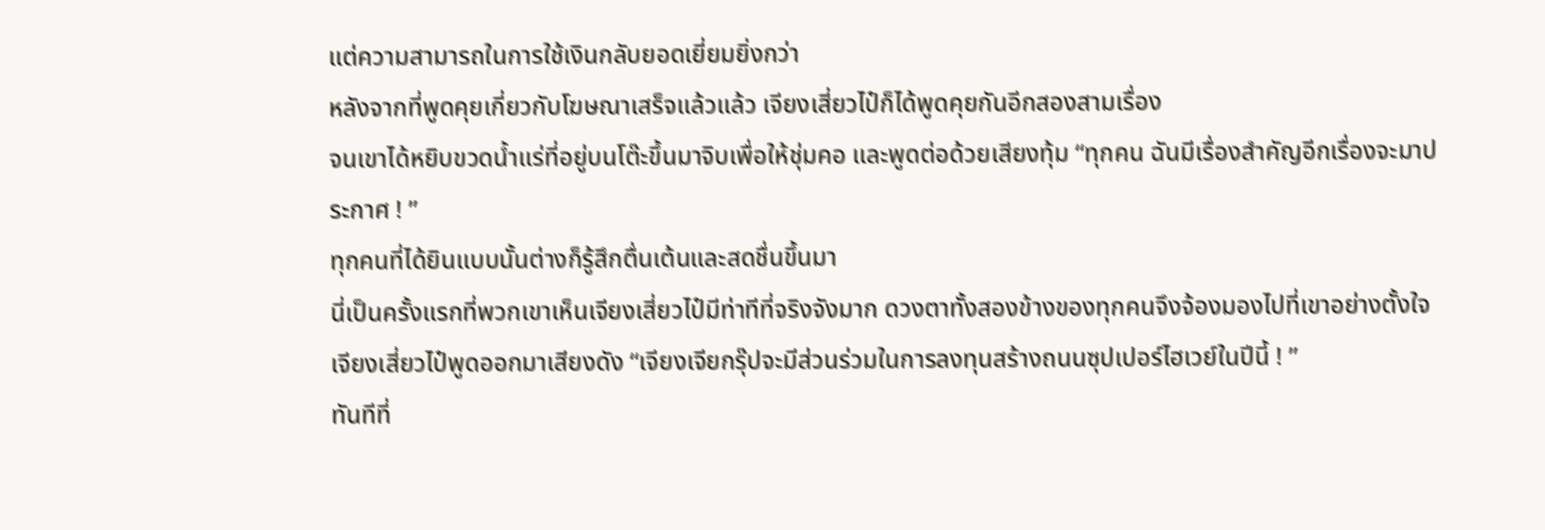แต่ความสามารถในการใช้เงินกลับยอดเยี่ยมยิ่งกว่า
หลังจากที่พูดคุยเกี่ยวกับโฆษณาเสร็จแล้วแล้ว เจียงเสี่ยวไป๋ก็ได้พูดคุยกันอีกสองสามเรื่อง
จนเขาได้หยิบขวดน้ำแร่ที่อยู่บนโต๊ะขึ้นมาจิบเพื่อให้ชุ่มคอ และพูดต่อด้วยเสียงทุ้ม “ทุกคน ฉันมีเรื่องสำคัญอีกเรื่องจะมาประกาศ ! ”
ทุกคนที่ได้ยินแบบนั้นต่างก็รู้สึกตื่นเต้นและสดชื่นขึ้นมา
นี่เป็นครั้งแรกที่พวกเขาเห็นเจียงเสี่ยวไป๋มีท่าทีที่จริงจังมาก ดวงตาทั้งสองข้างของทุกคนจึงจ้องมองไปที่เขาอย่างตั้งใจ
เจียงเสี่ยวไป๋พูดออกมาเสียงดัง “เจียงเจียกรุ๊ปจะมีส่วนร่วมในการลงทุนสร้างถนนซุปเปอร์ไฮเวย์ในปีนี้ ! ”
ทันทีที่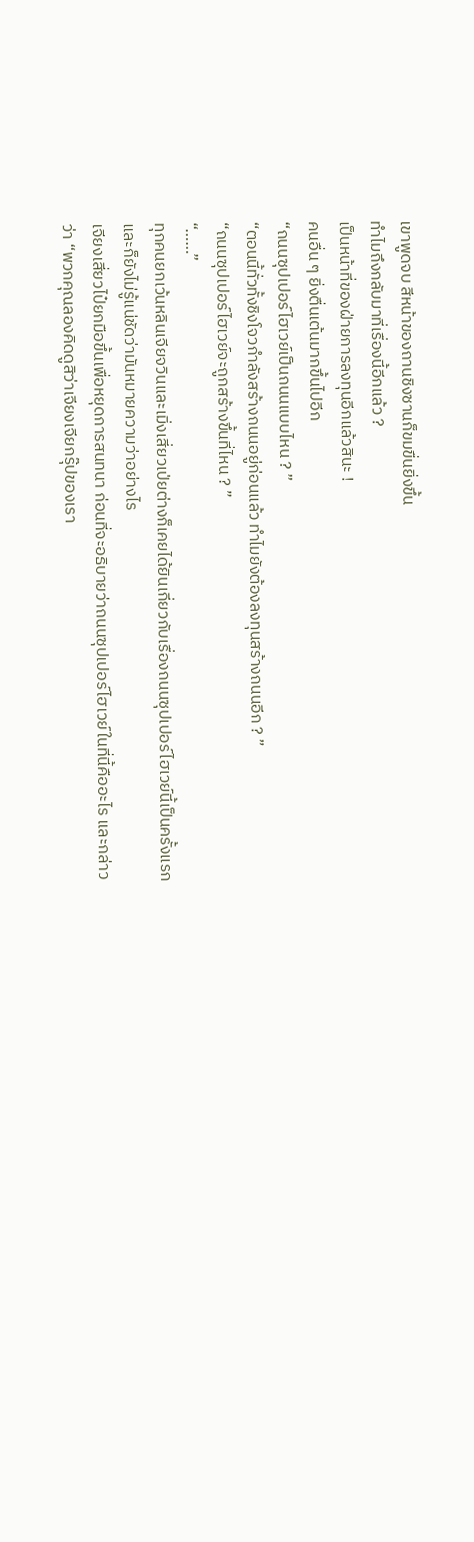เขาพูดจบ สีหน้าของถานชิงซานก็ขมขื่นยิ่งขึ้น
ทำไมถึงกลับมาที่เรื่องนี้อีกแล้ว ?
เป็นหน้าที่ของฝ่ายการลงทุนอีกแล้วสินะ !
คนอื่น ๆ ยิ่งตื่นเต้นมากขึ้นไปอีก
“ถนนซุปเปอร์ไฮเวย์เป็นถนนแบบไหน ? ”
“ตอนนี้ทั่วทั้งชิงโจวกำลังสร้างถนนอยู่ก่อนแล้ว ทำไมยังต้องลงทุนสร้างถนนอีก ? ”
“ถนนซุปเปอร์ไฮเวย์จะถูกสร้างขึ้นที่ไหน ? ”
“……”
ทุกคนยกเว้นหลินเจียจวินและเมิ่งเสี่ยวเป่ยต่างก็เคยได้ยินเกี่ยวกับเรื่องถนนซุปเปอร์ไฮเวย์นี้เป็นครั้งแรก และก็ยังไม่รู้แน่ชัดว่ามันหมายความว่าอย่างไร
เจียงเสี่ยวไป๋ยกมือขึ้นเพื่อหยุดการสนทนา ก่อนที่จะอธิบายว่าถนนซุปเปอร์ไฮเวย์ในที่นี้คืออะไร และกล่าวว่า “พวกคุณลองคิดดูสิว่าเจียงเจียกรุ๊ปของเรา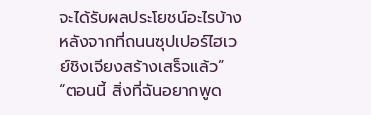จะได้รับผลประโยชน์อะไรบ้างหลังจากที่ถนนซุปเปอร์ไฮเวย์ชิงเจียงสร้างเสร็จแล้ว”
“ตอนนี้ สิ่งที่ฉันอยากพูด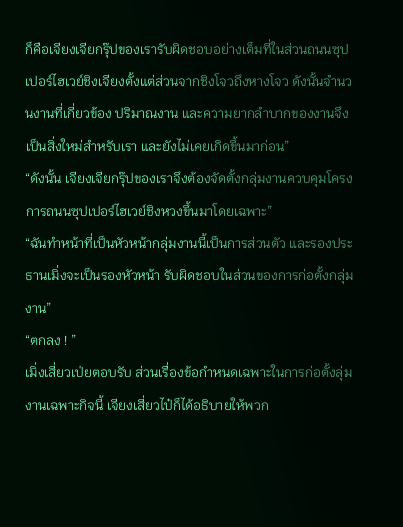ก็คือเจียงเจียกรุ๊ปของเรารับผิดชอบอย่างเต็มที่ในส่วนถนนซุปเปอร์ไฮเวย์ชิงเจียงตั้งแต่ส่วนจากชิงโจวถึงหางโจว ดังนั้นจำนวนงานที่เกี่ยวข้อง ปริมาณงาน และความยากลำบากของงานจึงเป็นสิ่งใหม่สำหรับเรา และยังไม่เคยเกิดขึ้นมาก่อน”
“ดังนั้น เจียงเจียกรุ๊ปของเราจึงต้องจัดตั้งกลุ่มงานควบคุมโครงการถนนซุปเปอร์ไฮเวย์ชิงหวงขึ้นมาโดยเฉพาะ”
“ฉันทำหน้าที่เป็นหัวหน้ากลุ่มงานนี้เป็นการส่วนตัว และรองประธานเมิ่งจะเป็นรองหัวหน้า รับผิดชอบในส่วนของการก่อตั้งกลุ่มงาน”
“ตกลง ! ”
เมิ่งเสี่ยวเป่ยตอบรับ ส่วนเรื่องข้อกำหนดเฉพาะในการก่อตั้งลุ่มงานเฉพาะกิจนี้ เจียงเสี่ยวไป๋ก็ได้อธิบายให้พวก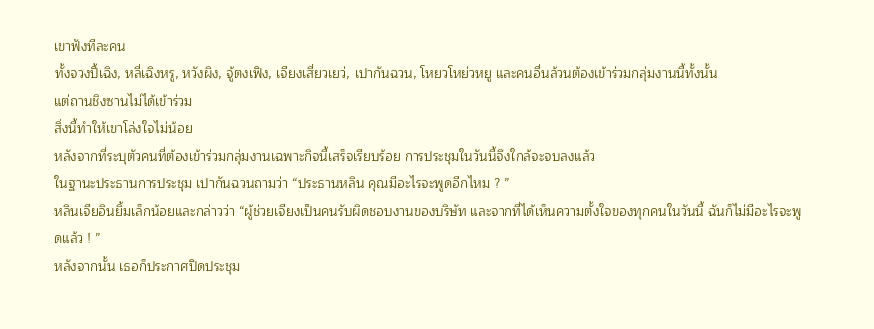เขาฟังทีละคน
ทั้งจวงปี้เฉิง, หลี่เฉิงหรู, หวังผิง, จู้ตงเฟิง, เจียงเสี่ยวเยว่, เปากันฉวน, โหยวโหย่วหยู และคนอื่นล้วนต้องเข้าร่วมกลุ่มงานนี้ทั้งนั้น
แต่ถานชิงซานไม่ได้เข้าร่วม
สิ่งนี้ทำให้เขาโล่งใจไม่น้อย
หลังจากที่ระบุตัวคนที่ต้องเข้าร่วมกลุ่มงานเฉพาะกิจนี้เสร็จเรียบร้อย การประชุมในวันนี้จึงใกล้จะจบลงแล้ว
ในฐานะประธานการประชุม เปากันฉวนถามว่า “ประธานหลิน คุณมีอะไรจะพูดอีกไหม ? ”
หลินเจียอินยิ้มเล็กน้อยและกล่าวว่า “ผู้ช่วยเจียงเป็นคนรับผิดชอบงานของบริษัท และจากที่ได้เห็นความตั้งใจของทุกคนในวันนี้ ฉันก็ไม่มีอะไรจะพูดแล้ว ! ”
หลังจากนั้น เธอก็ประกาศปิดประชุม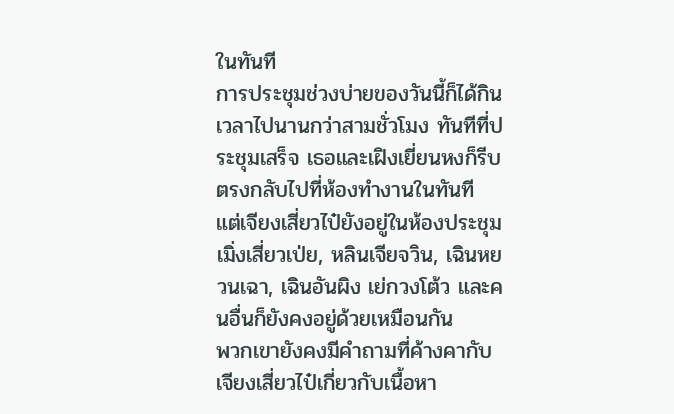ในทันที
การประชุมช่วงบ่ายของวันนี้ก็ได้กินเวลาไปนานกว่าสามชั่วโมง ทันทีที่ประชุมเสร็จ เธอและเฝิงเยี่ยนหงก็รีบตรงกลับไปที่ห้องทำงานในทันที
แต่เจียงเสี่ยวไป๋ยังอยู่ในห้องประชุม
เมิ่งเสี่ยวเป่ย, หลินเจียจวิน, เฉินหยวนเฉา, เฉินอันผิง เย่กวงโต้ว และคนอื่นก็ยังคงอยู่ด้วยเหมือนกัน
พวกเขายังคงมีคำถามที่ค้างคากับเจียงเสี่ยวไป๋เกี่ยวกับเนื้อหา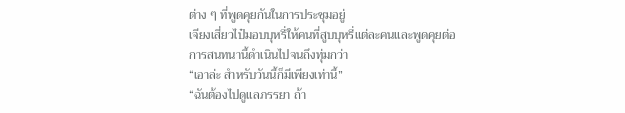ต่าง ๆ ที่พูดคุยกันในการประชุมอยู่
เจียงเสี่ยวไป๋มอบบุหรี่ให้คนที่สูบบุหรี่แต่ละคนและพูดคุยต่อ
การสนทนานี้ดำเนินไปจนถึงทุ่มกว่า
“เอาล่ะ สำหรับวันนี้ก็มีเพียงเท่านี้”
“ฉันต้องไปดูแลภรรยา ถ้า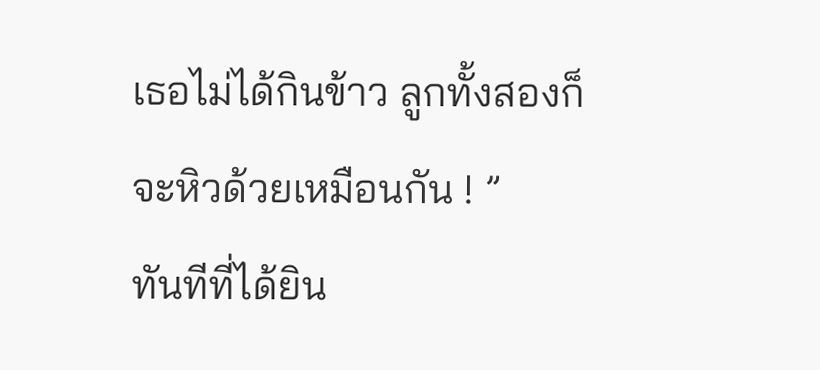เธอไม่ได้กินข้าว ลูกทั้งสองก็จะหิวด้วยเหมือนกัน ! ”
ทันทีที่ได้ยิน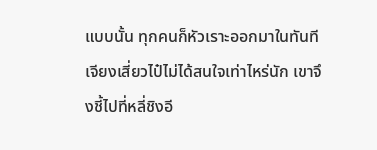แบบนั้น ทุกคนก็หัวเราะออกมาในทันที
เจียงเสี่ยวไป๋ไม่ได้สนใจเท่าไหร่นัก เขาจึงชี้ไปที่หลี่ชิงอี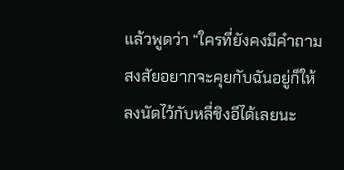แล้วพูดว่า “ใครที่ยังคงมีคำถามสงสัยอยากจะคุยกับฉันอยู่ก็ให้ลงนัดไว้กับหลี่ชิงอีได้เลยนะ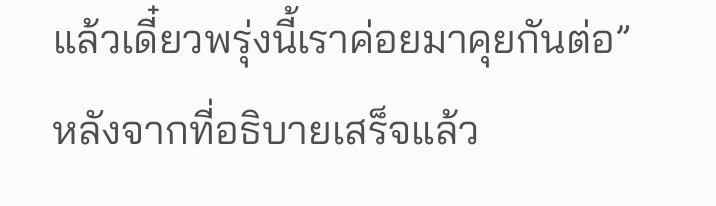แล้วเดี๋ยวพรุ่งนี้เราค่อยมาคุยกันต่อ”
หลังจากที่อธิบายเสร็จแล้ว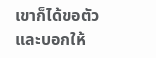เขาก็ได้ขอตัวและบอกให้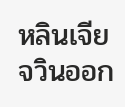หลินเจียจวินออก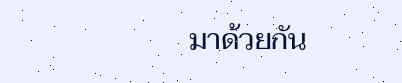มาด้วยกัน